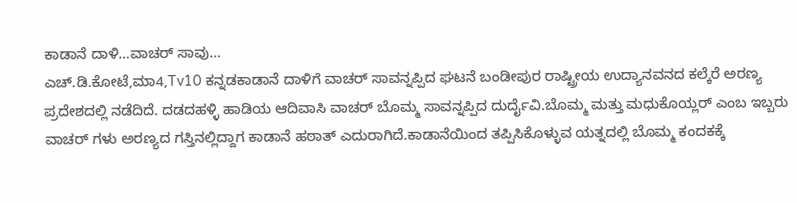ಕಾಡಾನೆ ದಾಳಿ…ವಾಚರ್ ಸಾವು…
ಎಚ್.ಡಿ.ಕೋಟೆ,ಮಾ4,Tv10 ಕನ್ನಡಕಾಡಾನೆ ದಾಳಿಗೆ ವಾಚರ್ ಸಾವನ್ನಪ್ಪಿದ ಘಟನೆ ಬಂಡೀಪುರ ರಾಷ್ಟ್ರೀಯ ಉದ್ಯಾನವನದ ಕಲ್ಕೆರೆ ಅರಣ್ಯ ಪ್ರದೇಶದಲ್ಲಿ ನಡೆದಿದೆ. ದಡದಹಳ್ಳಿ ಹಾಡಿಯ ಆದಿವಾಸಿ ವಾಚರ್ ಬೊಮ್ಮ ಸಾವನ್ನಪ್ಪಿದ ದುರ್ದೈವಿ.ಬೊಮ್ಮ ಮತ್ತು ಮಧುಕೊಯ್ಲರ್ ಎಂಬ ಇಬ್ಬರು ವಾಚರ್ ಗಳು ಅರಣ್ಯದ ಗಸ್ತಿನಲ್ಲಿದ್ದಾಗ ಕಾಡಾನೆ ಹಠಾತ್ ಎದುರಾಗಿದೆ.ಕಾಡಾನೆಯಿಂದ ತಪ್ಪಿಸಿಕೊಳ್ಳುವ ಯತ್ನದಲ್ಲಿ ಬೊಮ್ಮ ಕಂದಕಕ್ಕೆ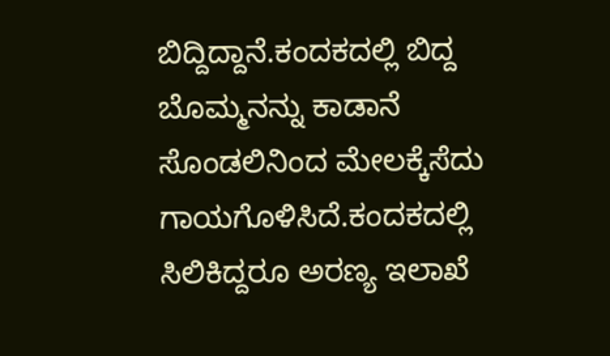ಬಿದ್ದಿದ್ದಾನೆ.ಕಂದಕದಲ್ಲಿ ಬಿದ್ದ ಬೊಮ್ಮನನ್ನು ಕಾಡಾನೆ ಸೊಂಡಲಿನಿಂದ ಮೇಲಕ್ಕೆಸೆದು ಗಾಯಗೊಳಿಸಿದೆ.ಕಂದಕದಲ್ಲಿ ಸಿಲಿಕಿದ್ದರೂ ಅರಣ್ಯ ಇಲಾಖೆ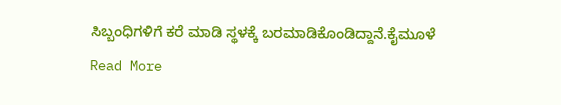ಸಿಬ್ಬಂಧಿಗಳಿಗೆ ಕರೆ ಮಾಡಿ ಸ್ಥಳಕ್ಕೆ ಬರಮಾಡಿಕೊಂಡಿದ್ದಾನೆ.ಕೈಮೂಳೆ
Read More